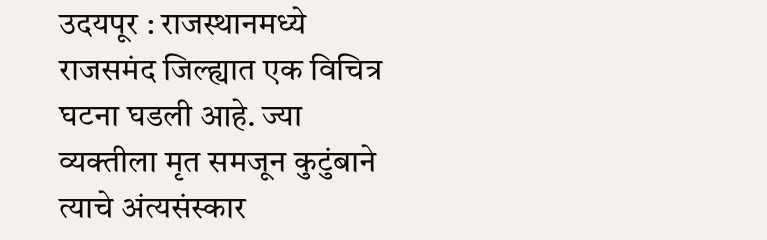उदयपूर : राजस्थानमध्ये राजसमंद जिल्ह्यात एक विचित्र घटना घडली आहे. ज्या व्यक्तीला मृत समजून कुटुंबाने त्याचे अंत्यसंस्कार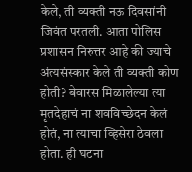केले, ती व्यक्ती नऊ दिवसांनी जिवंत परतली. आता पोलिस प्रशासन निरुत्तर आहे की ज्याचे अंत्यसंस्कार केले ती व्यक्ती कोण होती? बेवारस मिळालेल्या त्या मृतदेहाचं ना शवविच्छेदन केलं होतं, ना त्याचा व्हिसेरा ठेवला होता. ही घटना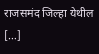राजसमंद जिल्हा येथील […]